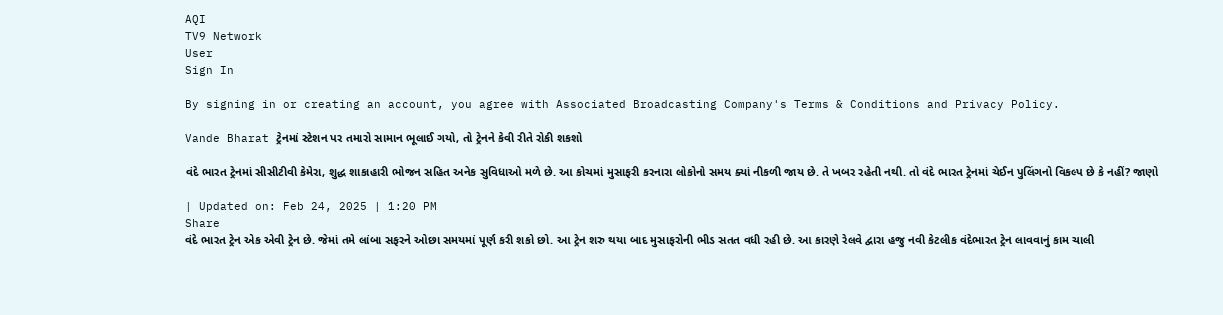AQI
TV9 Network
User
Sign In

By signing in or creating an account, you agree with Associated Broadcasting Company's Terms & Conditions and Privacy Policy.

Vande Bharat ટ્રેનમાં સ્ટેશન પર તમારો સામાન ભૂલાઈ ગયો, તો ટ્રેનને કેવી રીતે રોકી શકશો

વંદે ભારત ટ્રેનમાં સીસીટીવી કેમેરા, શુદ્ધ શાકાહારી ભોજન સહિત અનેક સુવિધાઓ મળે છે. આ કોચમાં મુસાફરી કરનારા લોકોનો સમય ક્યાં નીકળી જાય છે. તે ખબર રહેતી નથી. તો વંદે ભારત ટ્રેનમાં ચેઈન પુલિંગનો વિકલ્પ છે કે નહીં? જાણો

| Updated on: Feb 24, 2025 | 1:20 PM
Share
વંદે ભારત ટ્રેન એક એવી ટ્રેન છે. જેમાં તમે લાંબા સફરને ઓછા સમયમાં પૂર્ણ કરી શકો છો. આ ટ્રેન શરુ થયા બાદ મુસાફરોની ભીડ સતત વધી રહી છે. આ કારણે રેલવે દ્વારા હજુ નવી કેટલીક વંદેભારત ટ્રેન લાવવાનું કામ ચાલી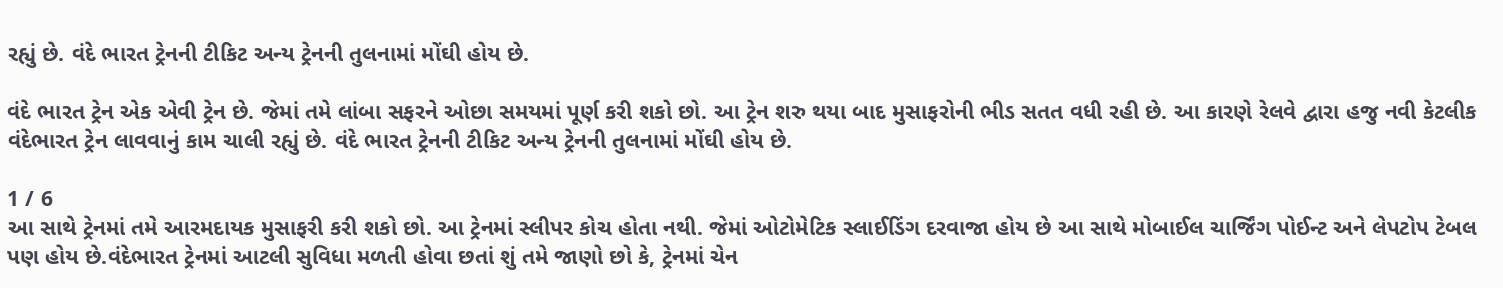રહ્યું છે. વંદે ભારત ટ્રેનની ટીકિટ અન્ય ટ્રેનની તુલનામાં મોંઘી હોય છે.

વંદે ભારત ટ્રેન એક એવી ટ્રેન છે. જેમાં તમે લાંબા સફરને ઓછા સમયમાં પૂર્ણ કરી શકો છો. આ ટ્રેન શરુ થયા બાદ મુસાફરોની ભીડ સતત વધી રહી છે. આ કારણે રેલવે દ્વારા હજુ નવી કેટલીક વંદેભારત ટ્રેન લાવવાનું કામ ચાલી રહ્યું છે. વંદે ભારત ટ્રેનની ટીકિટ અન્ય ટ્રેનની તુલનામાં મોંઘી હોય છે.

1 / 6
આ સાથે ટ્રેનમાં તમે આરમદાયક મુસાફરી કરી શકો છો. આ ટ્રેનમાં સ્લીપર કોચ હોતા નથી. જેમાં ઓટોમેટિક સ્લાઈડિંગ દરવાજા હોય છે આ સાથે મોબાઈલ ચાર્જિંગ પોઈન્ટ અને લેપટોપ ટેબલ પણ હોય છે.વંદેભારત ટ્રેનમાં આટલી સુવિધા મળતી હોવા છતાં શું તમે જાણો છો કે, ટ્રેનમાં ચેન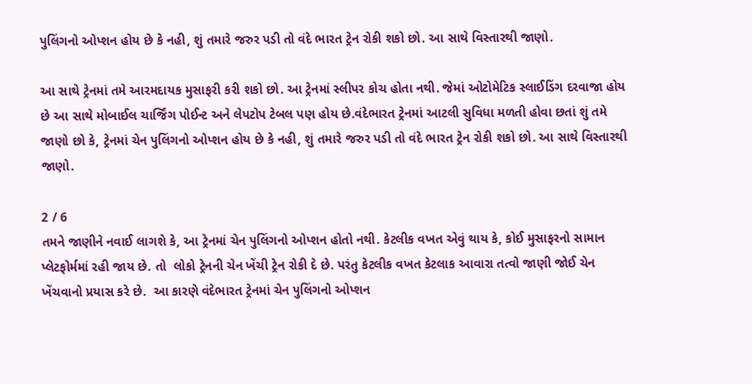પુલિંગનો ઓપ્શન હોય છે કે નહી, શું તમારે જરુર પડી તો વંદે ભારત ટ્રેન રોકી શકો છો. આ સાથે વિસ્તારથી જાણો.

આ સાથે ટ્રેનમાં તમે આરમદાયક મુસાફરી કરી શકો છો. આ ટ્રેનમાં સ્લીપર કોચ હોતા નથી. જેમાં ઓટોમેટિક સ્લાઈડિંગ દરવાજા હોય છે આ સાથે મોબાઈલ ચાર્જિંગ પોઈન્ટ અને લેપટોપ ટેબલ પણ હોય છે.વંદેભારત ટ્રેનમાં આટલી સુવિધા મળતી હોવા છતાં શું તમે જાણો છો કે, ટ્રેનમાં ચેન પુલિંગનો ઓપ્શન હોય છે કે નહી, શું તમારે જરુર પડી તો વંદે ભારત ટ્રેન રોકી શકો છો. આ સાથે વિસ્તારથી જાણો.

2 / 6
તમને જાણીને નવાઈ લાગશે કે, આ ટ્રેનમાં ચેન પુલિંગનો ઓપ્શન હોતો નથી. કેટલીક વખત એવું થાય કે, કોઈ મુસાફરનો સામાન પ્લેટફોર્મમાં રહી જાય છે. તો  લોકો ટ્રેનની ચેન ખેંચી ટ્રેન રોકી દે છે. પરંતુ કેટલીક વખત કેટલાક આવારા તત્વો જાણી જોઈ ચેન ખેંચવાનો પ્રયાસ કરે છે.  આ કારણે વંદેભારત ટ્રેનમાં ચેન પુલિંગનો ઓપ્શન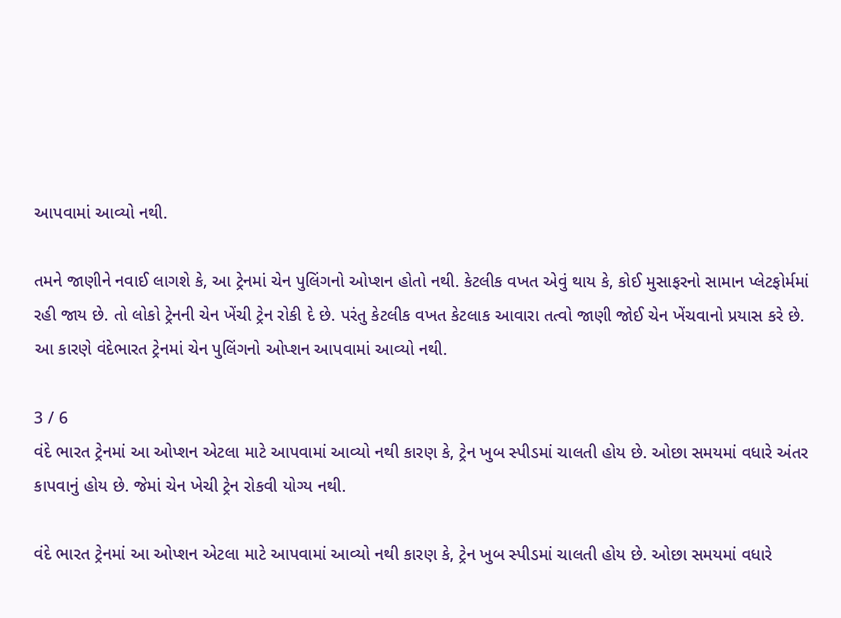આપવામાં આવ્યો નથી.

તમને જાણીને નવાઈ લાગશે કે, આ ટ્રેનમાં ચેન પુલિંગનો ઓપ્શન હોતો નથી. કેટલીક વખત એવું થાય કે, કોઈ મુસાફરનો સામાન પ્લેટફોર્મમાં રહી જાય છે. તો લોકો ટ્રેનની ચેન ખેંચી ટ્રેન રોકી દે છે. પરંતુ કેટલીક વખત કેટલાક આવારા તત્વો જાણી જોઈ ચેન ખેંચવાનો પ્રયાસ કરે છે. આ કારણે વંદેભારત ટ્રેનમાં ચેન પુલિંગનો ઓપ્શન આપવામાં આવ્યો નથી.

3 / 6
વંદે ભારત ટ્રેનમાં આ ઓપ્શન એટલા માટે આપવામાં આવ્યો નથી કારણ કે, ટ્રેન ખુબ સ્પીડમાં ચાલતી હોય છે. ઓછા સમયમાં વધારે અંતર કાપવાનું હોય છે. જેમાં ચેન ખેચી ટ્રેન રોકવી યોગ્ય નથી.

વંદે ભારત ટ્રેનમાં આ ઓપ્શન એટલા માટે આપવામાં આવ્યો નથી કારણ કે, ટ્રેન ખુબ સ્પીડમાં ચાલતી હોય છે. ઓછા સમયમાં વધારે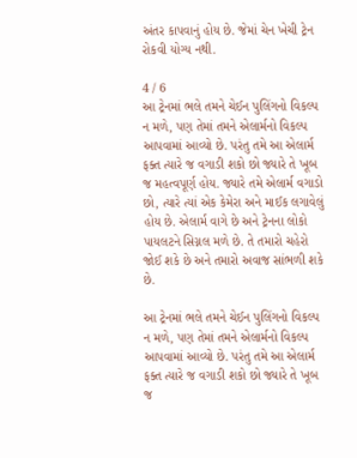અંતર કાપવાનું હોય છે. જેમાં ચેન ખેચી ટ્રેન રોકવી યોગ્ય નથી.

4 / 6
આ ટ્રેનમાં ભલે તમને ચેઈન પુલિંગનો વિકલ્પ ન મળે, પણ તેમાં તમને એલાર્મનો વિકલ્પ આપવામાં આવ્યો છે. પરંતુ તમે આ એલાર્મ ફક્ત ત્યારે જ વગાડી શકો છો જ્યારે તે ખૂબ જ મહત્વપૂર્ણ હોય. જ્યારે તમે એલાર્મ વગાડો છો, ત્યારે ત્યાં એક કેમેરા અને માઈક લગાવેલું હોય છે. એલાર્મ વાગે છે અને ટ્રેનના લોકો પાયલટને સિગ્નલ મળે છે. તે તમારો ચહેરો જોઈ શકે છે અને તમારો અવાજ સાંભળી શકે છે.

આ ટ્રેનમાં ભલે તમને ચેઈન પુલિંગનો વિકલ્પ ન મળે, પણ તેમાં તમને એલાર્મનો વિકલ્પ આપવામાં આવ્યો છે. પરંતુ તમે આ એલાર્મ ફક્ત ત્યારે જ વગાડી શકો છો જ્યારે તે ખૂબ જ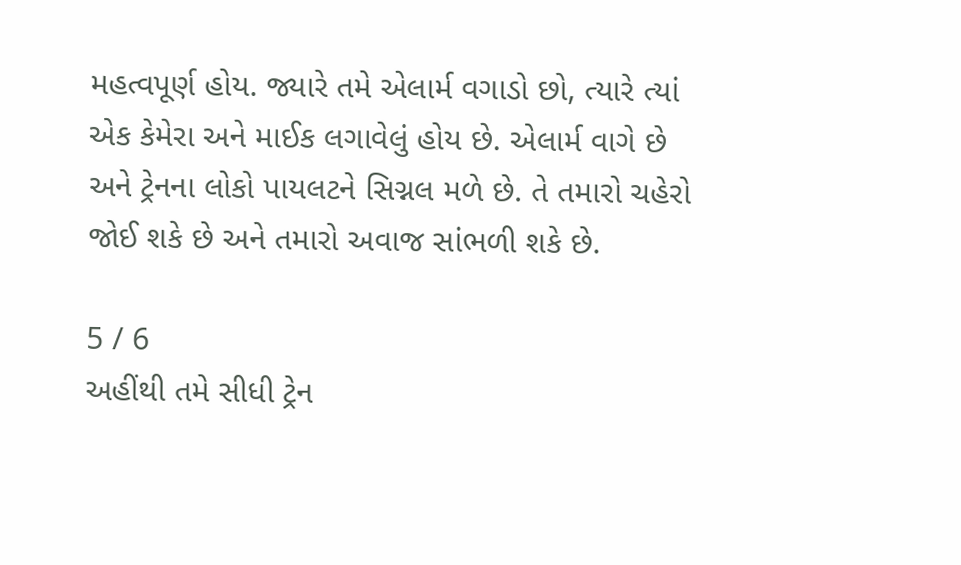મહત્વપૂર્ણ હોય. જ્યારે તમે એલાર્મ વગાડો છો, ત્યારે ત્યાં એક કેમેરા અને માઈક લગાવેલું હોય છે. એલાર્મ વાગે છે અને ટ્રેનના લોકો પાયલટને સિગ્નલ મળે છે. તે તમારો ચહેરો જોઈ શકે છે અને તમારો અવાજ સાંભળી શકે છે.

5 / 6
અહીંથી તમે સીધી ટ્રેન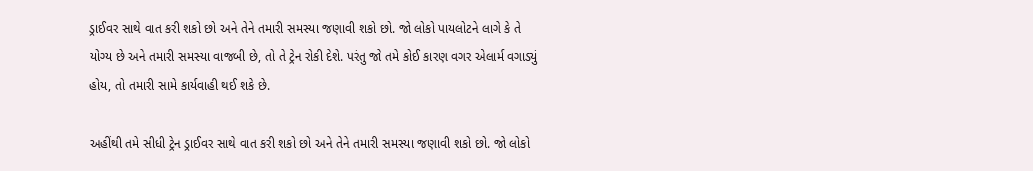ડ્રાઈવર સાથે વાત કરી શકો છો અને તેને તમારી સમસ્યા જણાવી શકો છો. જો લોકો પાયલોટને લાગે કે તે યોગ્ય છે અને તમારી સમસ્યા વાજબી છે, તો તે ટ્રેન રોકી દેશે. પરંતુ જો તમે કોઈ કારણ વગર એલાર્મ વગાડ્યું હોય, તો તમારી સામે કાર્યવાહી થઈ શકે છે.

અહીંથી તમે સીધી ટ્રેન ડ્રાઈવર સાથે વાત કરી શકો છો અને તેને તમારી સમસ્યા જણાવી શકો છો. જો લોકો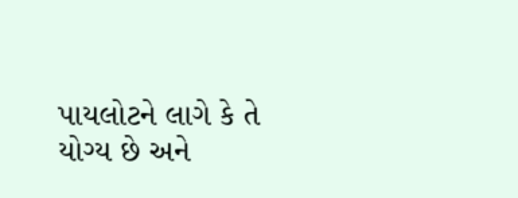પાયલોટને લાગે કે તે યોગ્ય છે અને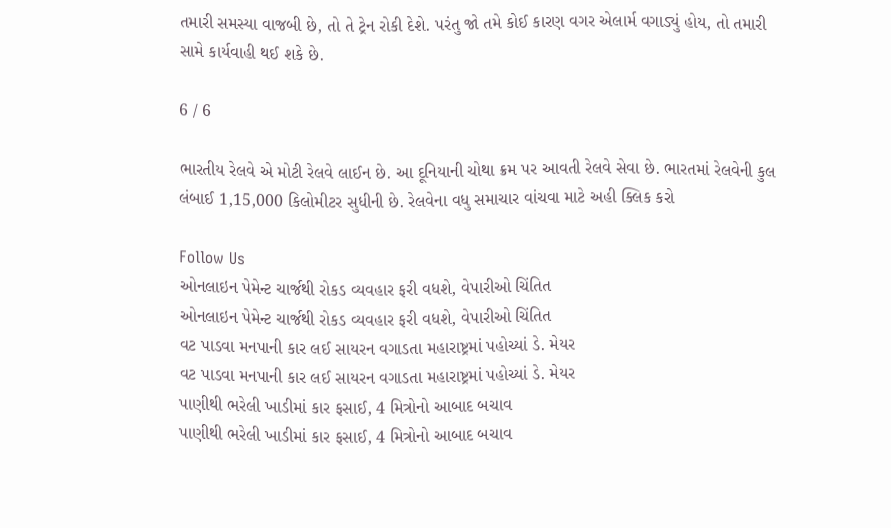તમારી સમસ્યા વાજબી છે, તો તે ટ્રેન રોકી દેશે. પરંતુ જો તમે કોઈ કારણ વગર એલાર્મ વગાડ્યું હોય, તો તમારી સામે કાર્યવાહી થઈ શકે છે.

6 / 6

ભારતીય રેલવે એ મોટી રેલવે લાઈન છે. આ દૂનિયાની ચોથા ક્રમ પર આવતી રેલવે સેવા છે. ભારતમાં રેલવેની કુલ લંબાઈ 1,15,000 કિલોમીટર સુધીની છે. રેલવેના વધુ સમાચાર વાંચવા માટે અહી ક્લિક કરો

Follow Us
ઓનલાઇન પેમેન્ટ ચાર્જથી રોકડ વ્યવહાર ફરી વધશે, વેપારીઓ ચિંતિત
ઓનલાઇન પેમેન્ટ ચાર્જથી રોકડ વ્યવહાર ફરી વધશે, વેપારીઓ ચિંતિત
વટ પાડવા મનપાની કાર લઈ સાયરન વગાડતા મહારાષ્ટ્રમાં પહોચ્યાં ડે. મેયર
વટ પાડવા મનપાની કાર લઈ સાયરન વગાડતા મહારાષ્ટ્રમાં પહોચ્યાં ડે. મેયર
પાણીથી ભરેલી ખાડીમાં કાર ફસાઈ, 4 મિત્રોનો આબાદ બચાવ
પાણીથી ભરેલી ખાડીમાં કાર ફસાઈ, 4 મિત્રોનો આબાદ બચાવ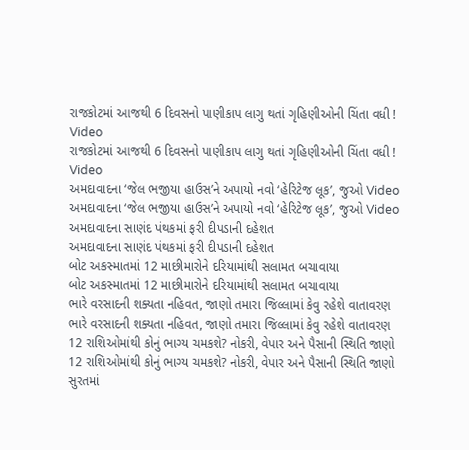રાજકોટમાં આજથી 6 દિવસનો પાણીકાપ લાગુ થતાં ગૃહિણીઓની ચિંતા વધી ! Video
રાજકોટમાં આજથી 6 દિવસનો પાણીકાપ લાગુ થતાં ગૃહિણીઓની ચિંતા વધી ! Video
અમદાવાદના ‘જેલ ભજીયા હાઉસ’ને અપાયો નવો ‘હેરિટેજ લૂક’, જુઓ Video
અમદાવાદના ‘જેલ ભજીયા હાઉસ’ને અપાયો નવો ‘હેરિટેજ લૂક’, જુઓ Video
અમદાવાદના સાણંદ પંથકમાં ફરી દીપડાની દહેશત
અમદાવાદના સાણંદ પંથકમાં ફરી દીપડાની દહેશત
બોટ અકસ્માતમાં 12 માછીમારોને દરિયામાંથી સલામત બચાવાયા
બોટ અકસ્માતમાં 12 માછીમારોને દરિયામાંથી સલામત બચાવાયા
ભારે વરસાદની શક્યતા નહિવત, જાણો તમારા જિલ્લામાં કેવુ રહેશે વાતાવરણ
ભારે વરસાદની શક્યતા નહિવત, જાણો તમારા જિલ્લામાં કેવુ રહેશે વાતાવરણ
12 રાશિઓમાંથી કોનું ભાગ્ય ચમકશે? નોકરી, વેપાર અને પૈસાની સ્થિતિ જાણો
12 રાશિઓમાંથી કોનું ભાગ્ય ચમકશે? નોકરી, વેપાર અને પૈસાની સ્થિતિ જાણો
સુરતમાં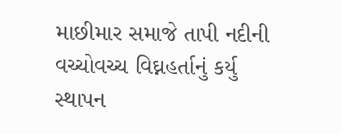માછીમાર સમાજે તાપી નદીની વચ્ચોવચ્ચ વિઘ્નહર્તાનું કર્યુ સ્થાપન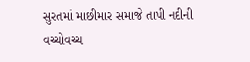સુરતમાં માછીમાર સમાજે તાપી નદીની વચ્ચોવચ્ચ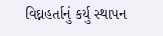વિઘ્નહર્તાનું કર્યુ સ્થાપન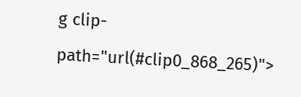g clip-path="url(#clip0_868_265)">